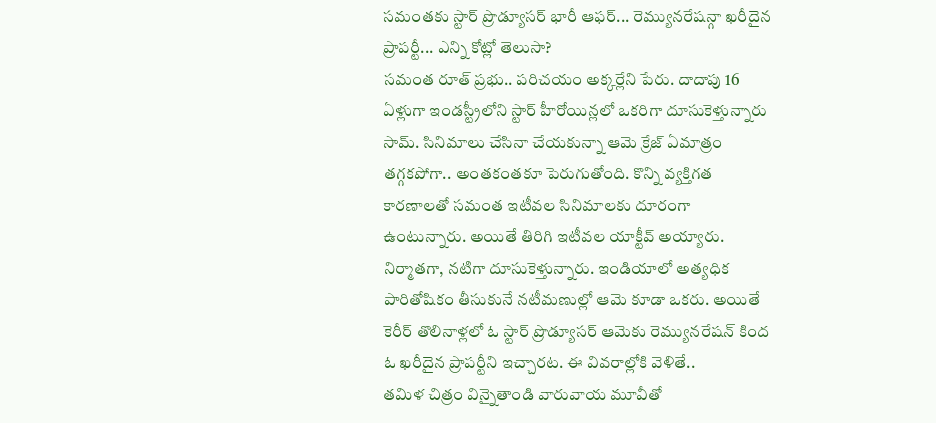సమంతకు స్టార్ ప్రొడ్యూసర్ భారీ ఆఫర్... రెమ్యునరేషన్గా ఖరీదైన ప్రాపర్టీ... ఎన్ని కోట్లో తెలుసా?
సమంత రూత్ ప్రభు.. పరిచయం అక్కర్లేని పేరు. దాదాపు 16 ఏళ్లుగా ఇండస్ట్రీలోని స్టార్ హీరోయిన్లలో ఒకరిగా దూసుకెళ్తున్నారు సామ్. సినిమాలు చేసినా చేయకున్నా ఆమె క్రేజ్ ఏమాత్రం తగ్గకపోగా.. అంతకంతకూ పెరుగుతోంది. కొన్ని వ్యక్తిగత కారణాలతో సమంత ఇటీవల సినిమాలకు దూరంగా ఉంటున్నారు. అయితే తిరిగి ఇటీవల యాక్టీవ్ అయ్యారు. నిర్మాతగా, నటిగా దూసుకెళ్తున్నారు. ఇండియాలో అత్యధిక పారితోషికం తీసుకునే నటీమణుల్లో ఆమె కూడా ఒకరు. అయితే కెరీర్ తొలినాళ్లలో ఓ స్టార్ ప్రొడ్యూసర్ ఆమెకు రెమ్యునరేషన్ కింద ఓ ఖరీదైన ప్రాపర్టీని ఇచ్చారట. ఈ వివరాల్లోకి వెళితే..
తమిళ చిత్రం విన్నైతాండి వారువాయ మూవీతో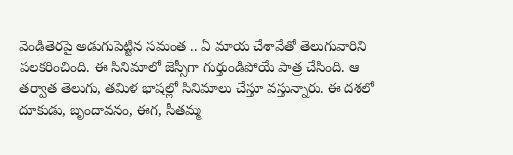వెండితెరపై అడుగుపెట్టిన సమంత .. ఏ మాయ చేశావేతో తెలుగువారిని పలకరించింది. ఈ సినిమాలో జెస్సీగా గుర్తుండిపోయే పాత్ర చేసింది. ఆ తర్వాత తెలుగు, తమిళ భాషల్లో సినిమాలు చేస్తూ వస్తున్నారు. ఈ దశలో దూకుడు, బృందావనం, ఈగ, సీతమ్మ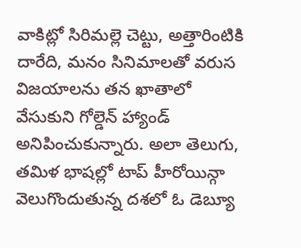వాకిట్లో సిరిమల్లె చెట్టు, అత్తారింటికి దారేది, మనం సినిమాలతో వరుస విజయాలను తన ఖాతాలో వేసుకుని గోల్డెన్ హ్యాండ్ అనిపించుకున్నారు. అలా తెలుగు, తమిళ భాషల్లో టాప్ హీరోయిన్గా వెలుగొందుతున్న దశలో ఓ డెబ్యూ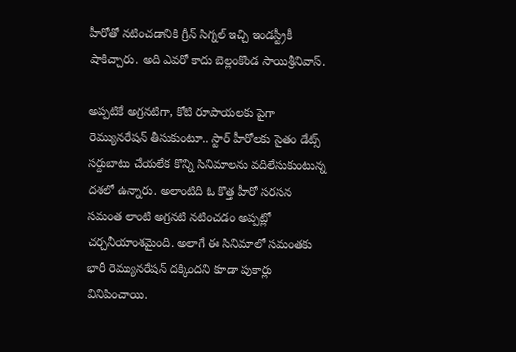హీరోతో నటించడానికి గ్రీన్ సిగ్నల్ ఇచ్చి ఇండస్ట్రీకీ షాకిచ్చారు. అది ఎవరో కాదు బెల్లంకొండ సాయిశ్రీనివాస్.

అప్పటికే అగ్రనటిగా, కోటి రూపాయలకు పైగా రెమ్యునరేషన్ తీసుకుంటూ.. స్టార్ హీరోలకు సైతం డేట్స్ సర్దుబాటు చేయలేక కొన్ని సినిమాలను వదిలేసుకుంటున్న దశలో ఉన్నారు. అలాంటిది ఓ కొత్త హీరో సరసన సమంత లాంటి అగ్రనటి నటించడం అప్పట్లో చర్చనీయాంశమైంది. అలాగే ఈ సినిమాలో సమంతకు భారీ రెమ్యునరేషన్ దక్కిందని కూడా పుకార్లు వినిపించాయి.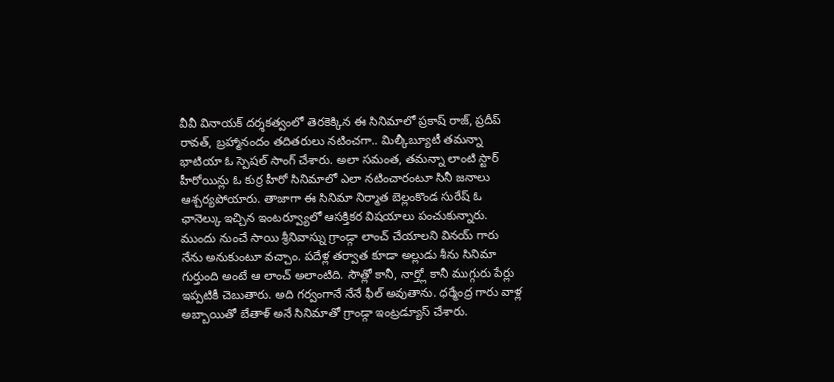వీవీ వినాయక్ దర్శకత్వంలో తెరకెక్కిన ఈ సినిమాలో ప్రకాష్ రాజ్, ప్రదీప్ రావత్, బ్రహ్మానందం తదితరులు నటించగా.. మిల్కీబ్యూటీ తమన్నా భాటియా ఓ స్పెషల్ సాంగ్ చేశారు. అలా సమంత, తమన్నా లాంటి స్టార్ హీరోయిన్లు ఓ కుర్ర హీరో సినిమాలో ఎలా నటించారంటూ సినీ జనాలు ఆశ్చర్యపోయారు. తాజాగా ఈ సినిమా నిర్మాత బెల్లంకొండ సురేష్ ఓ ఛానెల్కు ఇచ్చిన ఇంటర్వ్యూలో ఆసక్తికర విషయాలు పంచుకున్నారు.
ముందు నుంచే సాయి శ్రీనివాస్ను గ్రాండ్గా లాంచ్ చేయాలని వినయ్ గారు నేను అనుకుంటూ వచ్చాం. పదేళ్ల తర్వాత కూడా అల్లుడు శీను సినిమా గుర్తుంది అంటే ఆ లాంచ్ అలాంటిది. సౌత్లో కానీ, నార్త్లో కానీ ముగ్గురు పేర్లు ఇప్పటికీ చెబుతారు. అది గర్వంగానే నేనే ఫీల్ అవుతాను. ధర్మేంద్ర గారు వాళ్ల అబ్బాయితో బేతాళ్ అనే సినిమాతో గ్రాండ్గా ఇంట్రడ్యూస్ చేశారు.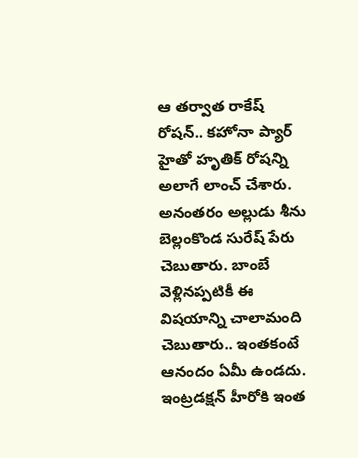ఆ తర్వాత రాకేష్ రోషన్.. కహోనా ప్యార్ హైతో హృతిక్ రోషన్ని అలాగే లాంచ్ చేశారు. అనంతరం అల్లుడు శీను బెల్లంకొండ సురేష్ పేరు చెబుతారు. బాంబే వెళ్లినప్పటికీ ఈ విషయాన్ని చాలామంది చెబుతారు.. ఇంతకంటే ఆనందం ఏమీ ఉండదు. ఇంట్రడక్షన్ హీరోకి ఇంత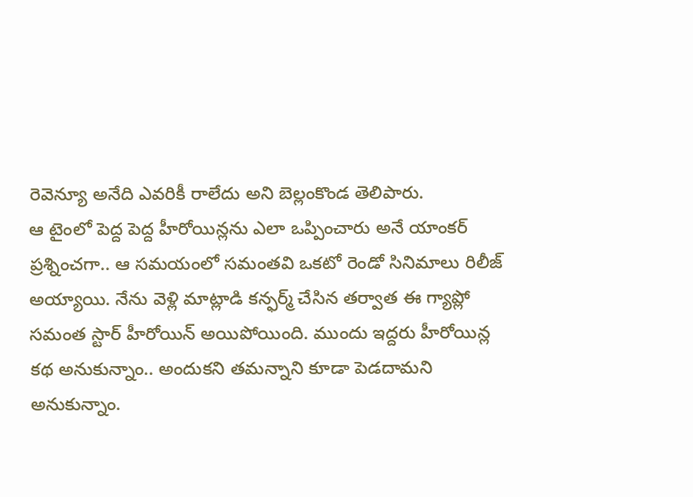రెవెన్యూ అనేది ఎవరికీ రాలేదు అని బెల్లంకొండ తెలిపారు.
ఆ టైంలో పెద్ద పెద్ద హీరోయిన్లను ఎలా ఒప్పించారు అనే యాంకర్ ప్రశ్నించగా.. ఆ సమయంలో సమంతవి ఒకటో రెండో సినిమాలు రిలీజ్ అయ్యాయి. నేను వెళ్లి మాట్లాడి కన్ఫర్మ్ చేసిన తర్వాత ఈ గ్యాప్లో సమంత స్టార్ హీరోయిన్ అయిపోయింది. ముందు ఇద్దరు హీరోయిన్ల కథ అనుకున్నాం.. అందుకని తమన్నాని కూడా పెడదామని అనుకున్నాం.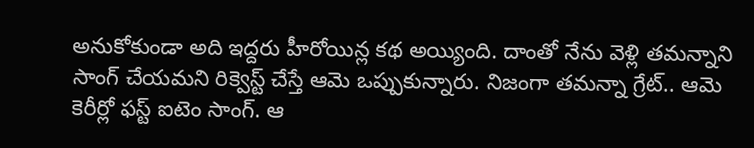అనుకోకుండా అది ఇద్దరు హీరోయిన్ల కథ అయ్యింది. దాంతో నేను వెళ్లి తమన్నాని సాంగ్ చేయమని రిక్వెస్ట్ చేస్తే ఆమె ఒప్పుకున్నారు. నిజంగా తమన్నా గ్రేట్.. ఆమె కెరీర్లో ఫస్ట్ ఐటెం సాంగ్. ఆ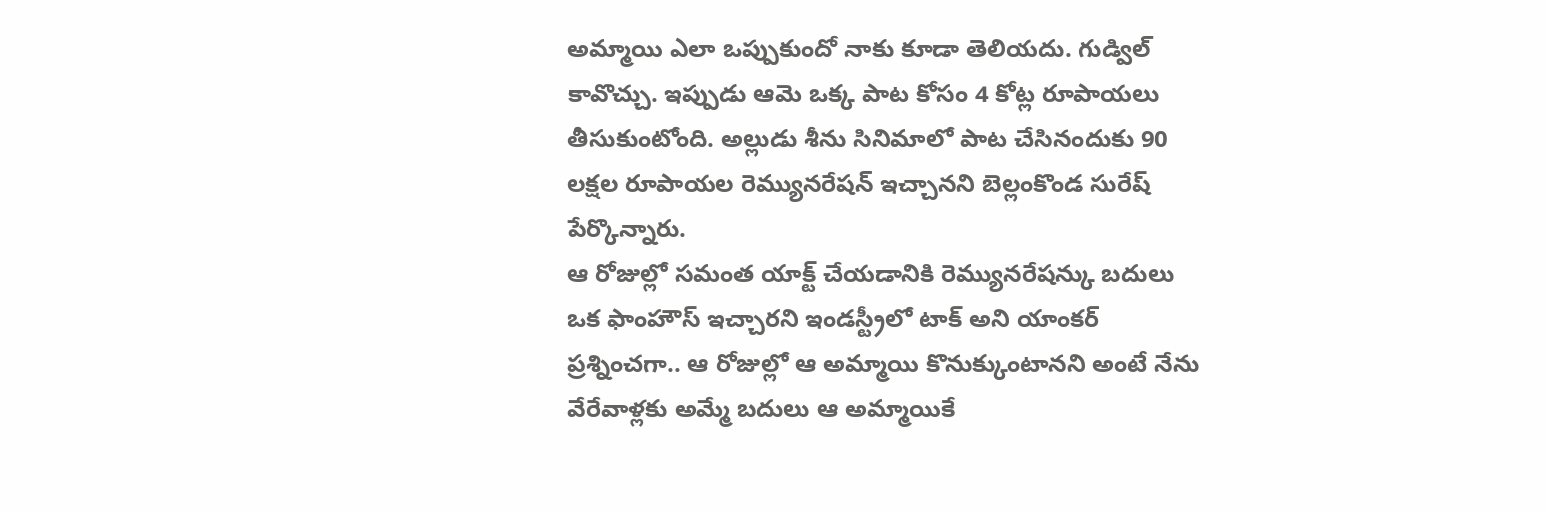అమ్మాయి ఎలా ఒప్పుకుందో నాకు కూడా తెలియదు. గుడ్విల్ కావొచ్చు. ఇప్పుడు ఆమె ఒక్క పాట కోసం 4 కోట్ల రూపాయలు తీసుకుంటోంది. అల్లుడు శీను సినిమాలో పాట చేసినందుకు 90 లక్షల రూపాయల రెమ్యునరేషన్ ఇచ్చానని బెల్లంకొండ సురేష్ పేర్కొన్నారు.
ఆ రోజుల్లో సమంత యాక్ట్ చేయడానికి రెమ్యునరేషన్కు బదులు ఒక ఫాంహౌస్ ఇచ్చారని ఇండస్ట్రీలో టాక్ అని యాంకర్ ప్రశ్నించగా.. ఆ రోజుల్లో ఆ అమ్మాయి కొనుక్కుంటానని అంటే నేను వేరేవాళ్లకు అమ్మే బదులు ఆ అమ్మాయికే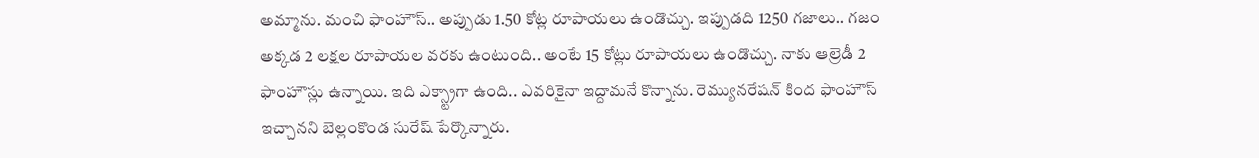అమ్మాను. మంచి ఫాంహౌస్.. అప్పుడు 1.50 కోట్ల రూపాయలు ఉండొచ్చు. ఇప్పుడది 1250 గజాలు.. గజం అక్కడ 2 లక్షల రూపాయల వరకు ఉంటుంది.. అంటే 15 కోట్లు రూపాయలు ఉండొచ్చు. నాకు ఆల్రెడీ 2 ఫాంహౌస్లు ఉన్నాయి. ఇది ఎక్స్ట్రాగా ఉంది.. ఎవరికైనా ఇద్దామనే కొన్నాను. రెమ్యునరేషన్ కింద ఫాంహౌస్ ఇచ్చానని బెల్లంకొండ సురేష్ పేర్కొన్నారు.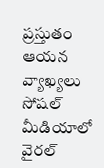ప్రస్తుతం ఆయన వ్యాఖ్యలు సోషల్ మీడియాలో వైరల్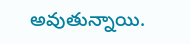అవుతున్నాయి.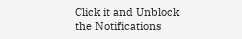Click it and Unblock the Notifications